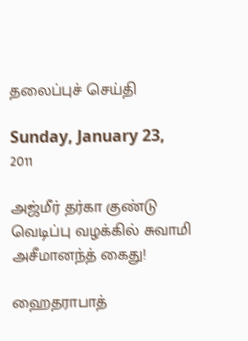தலைப்புச் செய்தி

Sunday, January 23, 2011

அஜ்மீர் தர்கா குண்டு வெடிப்பு வழக்கில் சுவாமி அசீமானந்த் கைது!

ஹைதராபாத்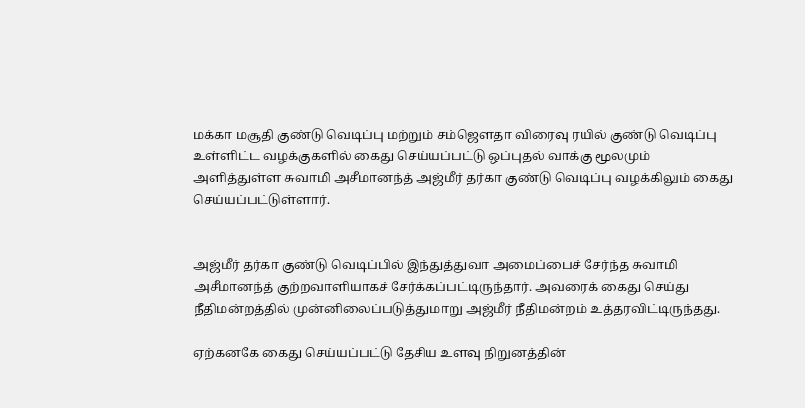மக்கா மசூதி குண்டு வெடிப்பு மற்றும் சம்ஜெளதா விரைவு ரயில் குண்டு வெடிப்பு உள்ளிட்ட வழக்குகளில் கைது செய்யப்பட்டு ஒப்புதல் வாக்கு மூலமும் அளித்துள்ள சுவாமி அசீமானந்த் அஜ்மீர் தர்கா குண்டு வெடிப்பு வழக்கிலும் கைது செய்யப்பட்டுள்ளார்.


அஜ்மீர் தர்கா குண்டு வெடிப்பில் இந்துத்துவா அமைப்பைச் சேர்ந்த சுவாமி அசீமானந்த் குற்றவாளியாகச் சேர்க்கப்பட்டிருந்தார். அவரைக் கைது செய்து நீதிமன்றத்தில் முன்னிலைப்படுத்துமாறு அஜ்மீர் நீதிமன்றம் உத்தரவிட்டிருந்தது.

ஏற்கனகே கைது செய்யப்பட்டு தேசிய உளவு நிறுனத்தின்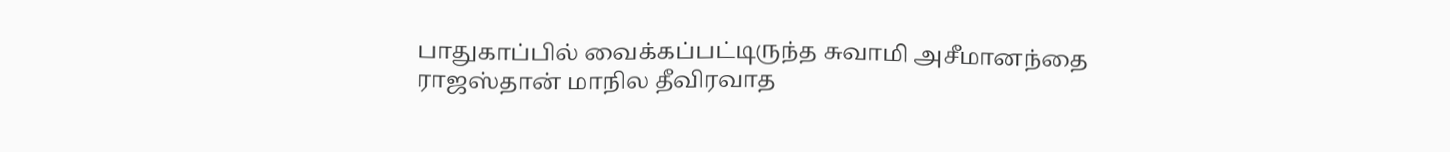பாதுகாப்பில் வைக்கப்பட்டிருந்த சுவாமி அசீமானந்தை ராஜஸ்தான் மாநில தீவிரவாத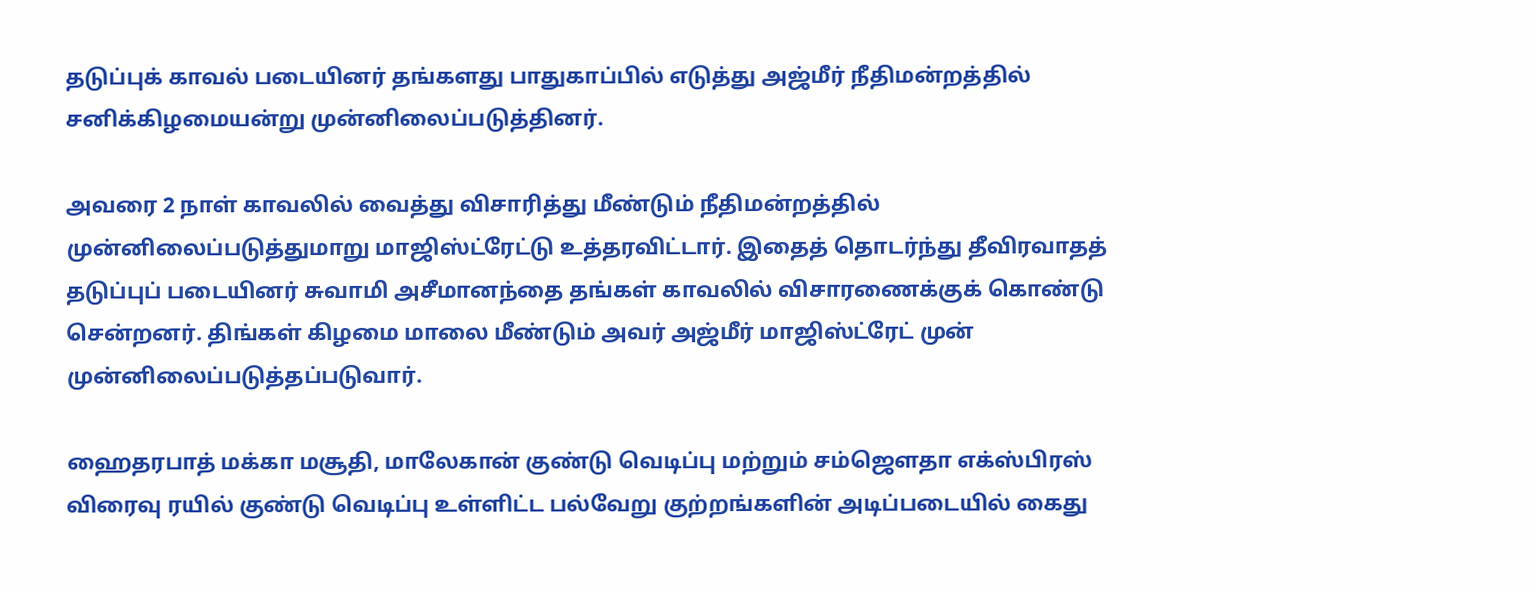தடுப்புக் காவல் படையினர் தங்களது பாதுகாப்பில் எடுத்து அஜ்மீர் நீதிமன்றத்தில் சனிக்கிழமையன்று முன்னிலைப்படுத்தினர்.

அவரை 2 நாள் காவலில் வைத்து விசாரித்து மீண்டும் நீதிமன்றத்தில் முன்னிலைப்படுத்துமாறு மாஜிஸ்ட்ரேட்டு உத்தரவிட்டார். இதைத் தொடர்ந்து தீவிரவாதத் தடுப்புப் படையினர் சுவாமி அசீமானந்தை தங்கள் காவலில் விசாரணைக்குக் கொண்டு சென்றனர். திங்கள் கிழமை மாலை மீண்டும் அவர் அஜ்மீர் மாஜிஸ்ட்ரேட் முன் முன்னிலைப்படுத்தப்படுவார்.

ஹைதரபாத் மக்கா மசூதி, மாலேகான் குண்டு வெடிப்பு மற்றும் சம்ஜெளதா எக்ஸ்பிரஸ் விரைவு ரயில் குண்டு வெடிப்பு உள்ளிட்ட பல்வேறு குற்றங்களின் அடிப்படையில் கைது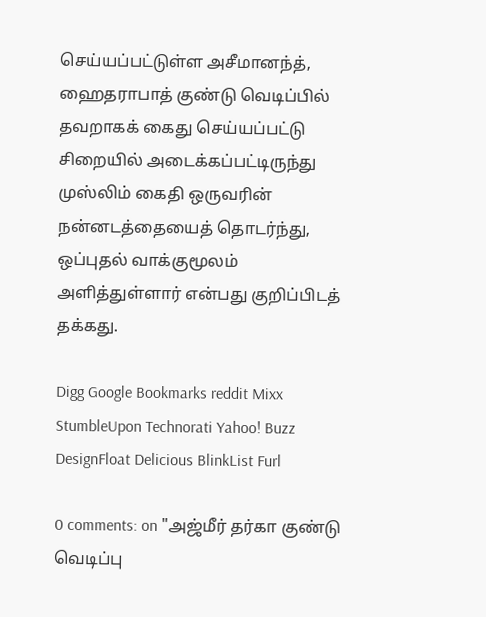செய்யப்பட்டுள்ள அசீமானந்த், ஹைதராபாத் குண்டு வெடிப்பில் தவறாகக் கைது செய்யப்பட்டு சிறையில் அடைக்கப்பட்டிருந்து முஸ்லிம் கைதி ஒருவரின் நன்னடத்தையைத் தொடர்ந்து, ஒப்புதல் வாக்குமூலம் அளித்துள்ளார் என்பது குறிப்பிடத் தக்கது.

Digg Google Bookmarks reddit Mixx StumbleUpon Technorati Yahoo! Buzz DesignFloat Delicious BlinkList Furl

0 comments: on "அஜ்மீர் தர்கா குண்டு வெடிப்பு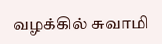வழக்கில் சுவாமி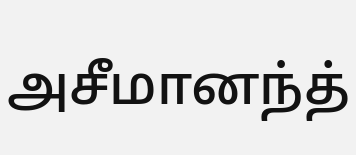அசீமானந்த்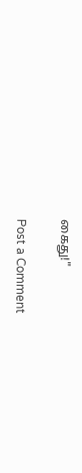கைது!"

Post a Comment